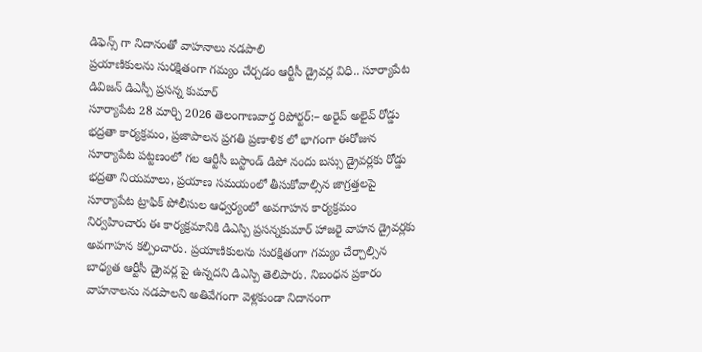డిఫెన్స్ గా నిదానంతో వాహనాలు నడపాలి
ప్రయాణికులను సురక్షితంగా గమ్యం చేర్చడం ఆర్టీసీ డ్రైవర్ల విధి.. సూర్యాపేట డివిజన్ డిఎస్పీ ప్రసన్న కుమార్
సూర్యాపేట 28 మార్చి 2026 తెలంగాణవార్త రిపోర్టర్:– అరైవ్ అలైవ్ రోడ్డు భద్రతా కార్యక్రమం, ప్రజాపాలన ప్రగతి ప్రణాళిక లో భాగంగా ఈరోజున సూర్యాపేట పట్టణంలో గల ఆర్టీసీ బస్టాండ్ డిపో నందు బస్సు డ్రైవర్లకు రోడ్డు భద్రతా నియమాలు, ప్రయాణ సమయంలో తీసుకోవాల్సిన జాగ్రత్తలపై సూర్యాపేట ట్రాఫిక్ పోలీసుల ఆధ్వర్యంలో అవగాహన కార్యక్రమం నిర్వహించారు ఈ కార్యక్రమానికి డిఎస్పి ప్రసన్నకుమార్ హాజరై వాహన డ్రైవర్లకు అవగాహన కల్పించారు. ప్రయాణికులను సురక్షితంగా గమ్యం చేర్చాల్సిన బాధ్యత ఆర్టీసీ డ్రైవర్ల పై ఉన్నదని డిఎస్పి తెలిపారు. నిబంధన ప్రకారం వాహనాలను నడపాలని అతివేగంగా వెళ్లకుండా నిదానంగా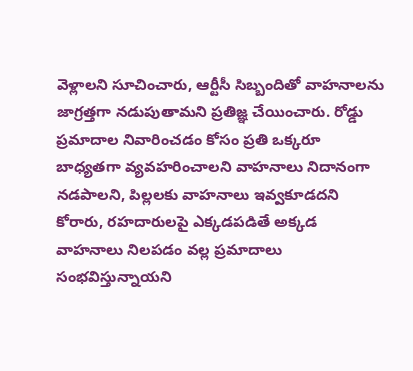వెళ్లాలని సూచించారు, ఆర్టీసీ సిబ్బందితో వాహనాలను జాగ్రత్తగా నడుపుతామని ప్రతిజ్ఞ చేయించారు. రోడ్డు ప్రమాదాల నివారించడం కోసం ప్రతి ఒక్కరూ బాధ్యతగా వ్యవహరించాలని వాహనాలు నిదానంగా నడపాలని, పిల్లలకు వాహనాలు ఇవ్వకూడదని కోరారు, రహదారులపై ఎక్కడపడితే అక్కడ వాహనాలు నిలపడం వల్ల ప్రమాదాలు సంభవిస్తున్నాయని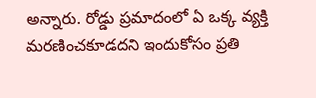అన్నారు. రోడ్డు ప్రమాదంలో ఏ ఒక్క వ్యక్తి మరణించకూడదని ఇందుకోసం ప్రతి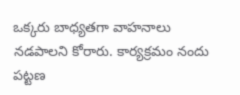ఒక్కరు బాధ్యతగా వాహనాలు నడపాలని కోరారు. కార్యక్రమం నందు పట్టణ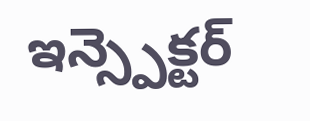ఇన్స్పెక్టర్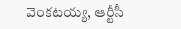వెంకటయ్య, ఆర్టీసీ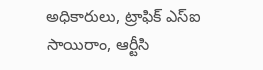అధికారులు, ట్రాఫిక్ ఎస్ఐ సాయిరాం, ఆర్టీసి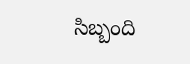సిబ్బంది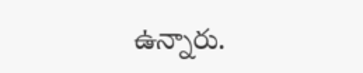ఉన్నారు.